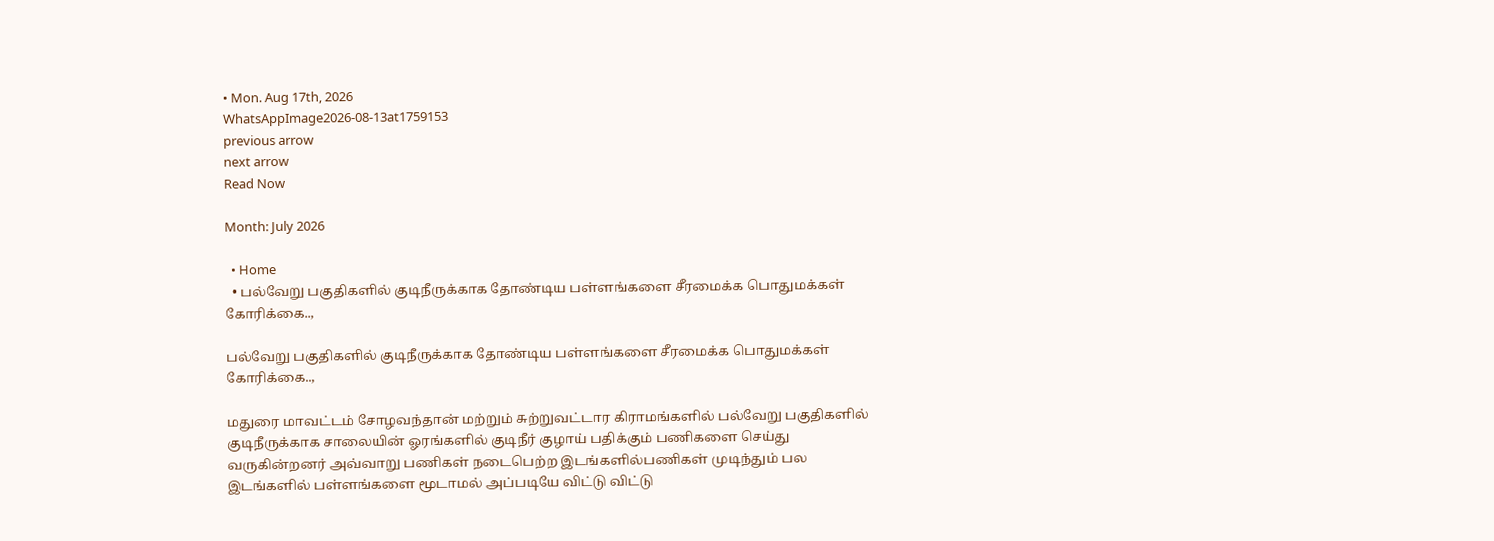• Mon. Aug 17th, 2026
WhatsAppImage2026-08-13at1759153
previous arrow
next arrow
Read Now

Month: July 2026

  • Home
  • பல்வேறு பகுதிகளில் குடிநீருக்காக தோண்டிய பள்ளங்களை சீரமைக்க பொதுமக்கள் கோரிக்கை..,

பல்வேறு பகுதிகளில் குடிநீருக்காக தோண்டிய பள்ளங்களை சீரமைக்க பொதுமக்கள் கோரிக்கை..,

மதுரை மாவட்டம் சோழவந்தான் மற்றும் சுற்றுவட்டார கிராமங்களில் பல்வேறு பகுதிகளில் குடிநீருக்காக சாலையின் ஓரங்களில் குடிநீர் குழாய் பதிக்கும் பணிகளை செய்து வருகின்றனர் அவ்வாறு பணிகள் நடைபெற்ற இடங்களில்பணிகள் முடிந்தும் பல இடங்களில் பள்ளங்களை மூடாமல் அப்படியே விட்டு விட்டு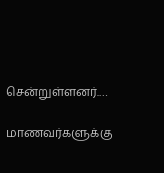சென்றுள்ளனர்.…

மாணவர்களுக்கு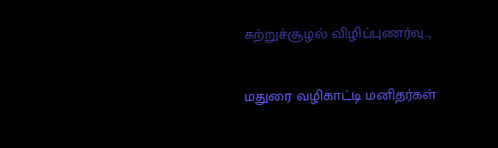சுற்றுச்சூழல் விழிப்புணர்வு..,

மதுரை வழிகாட்டி மனிதர்கள்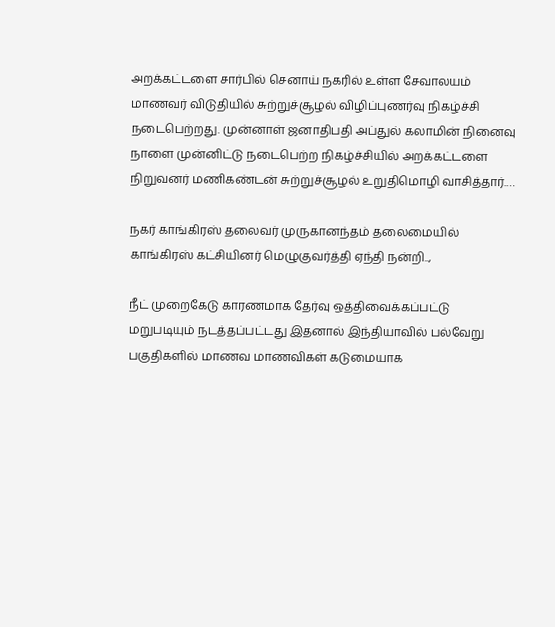அறக்கட்டளை சார்பில் செனாய் நகரில் உள்ள சேவாலயம் மாணவர் விடுதியில் சுற்றுச்சூழல் விழிப்புணர்வு நிகழ்ச்சி நடைபெற்றது. முன்னாள் ஜனாதிபதி அப்துல் கலாமின் நினைவு நாளை முன்னிட்டு நடைபெற்ற நிகழ்ச்சியில் அறக்கட்டளை நிறுவனர் மணிகண்டன் சுற்றுச்சூழல் உறுதிமொழி வாசித்தார்.…

நகர் காங்கிரஸ் தலைவர் முருகானந்தம் தலைமையில் காங்கிரஸ் கட்சியினர் மெழுகுவர்த்தி ஏந்தி நன்றி..,

நீட் முறைகேடு காரணமாக தேர்வு ஒத்திவைக்கப்பட்டு மறுபடியும் நடத்தப்பட்டது இதனால் இந்தியாவில் பல்வேறு பகுதிகளில் மாணவ மாணவிகள் கடுமையாக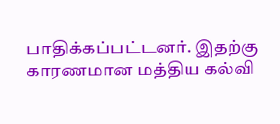பாதிக்கப்பட்டனர். இதற்கு காரணமான மத்திய கல்வி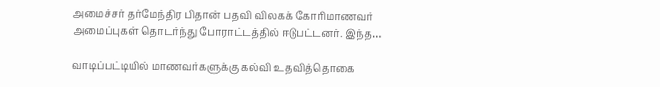அமைச்சர் தர்மேந்திர பிதான் பதவி விலகக் கோரிமாணவர் அமைப்புகள் தொடர்ந்து போராட்டத்தில் ஈடுபட்டனர். இந்த…

வாடிப்பட்டியில் மாணவர்களுக்கு கல்வி உதவித்தொகை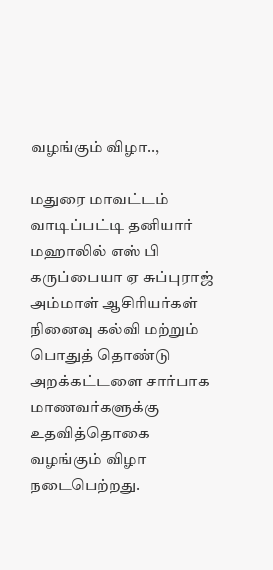வழங்கும் விழா..,

மதுரை மாவட்டம் வாடிப்பட்டி தனியார் மஹாலில் எஸ் பி கருப்பையா ஏ சுப்புராஜ் அம்மாள் ஆசிரியர்கள் நினைவு கல்வி மற்றும் பொதுத் தொண்டு அறக்கட்டளை சார்பாக மாணவர்களுக்கு உதவித்தொகை வழங்கும் விழா நடைபெற்றது.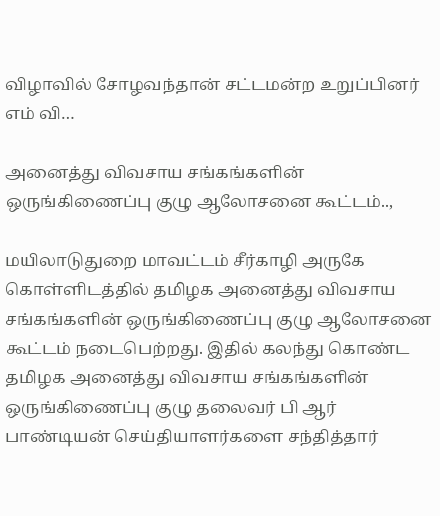விழாவில் சோழவந்தான் சட்டமன்ற உறுப்பினர் எம் வி…

அனைத்து விவசாய சங்கங்களின் ஒருங்கிணைப்பு குழு ஆலோசனை கூட்டம்..,

மயிலாடுதுறை மாவட்டம் சீர்காழி அருகே கொள்ளிடத்தில் தமிழக அனைத்து விவசாய சங்கங்களின் ஒருங்கிணைப்பு குழு ஆலோசனை கூட்டம் நடைபெற்றது. இதில் கலந்து கொண்ட தமிழக அனைத்து விவசாய சங்கங்களின் ஒருங்கிணைப்பு குழு தலைவர் பி ஆர் பாண்டியன் செய்தியாளர்களை சந்தித்தார்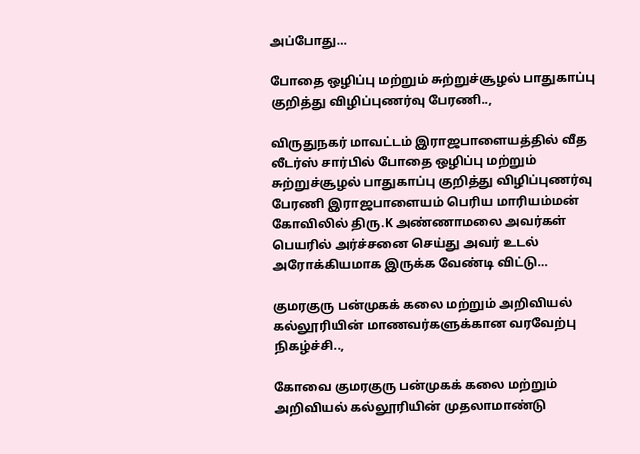அப்போது…

போதை ஒழிப்பு மற்றும் சுற்றுச்சூழல் பாதுகாப்பு குறித்து விழிப்புணர்வு பேரணி..,

விருதுநகர் மாவட்டம் இராஜபாளையத்தில் வீத லீடர்ஸ் சார்பில் போதை ஒழிப்பு மற்றும் சுற்றுச்சூழல் பாதுகாப்பு குறித்து விழிப்புணர்வு பேரணி இராஜபாளையம் பெரிய மாரியம்மன் கோவிலில் திரு.K அண்ணாமலை அவர்கள் பெயரில் அர்ச்சனை செய்து அவர் உடல் அரோக்கியமாக இருக்க வேண்டி விட்டு…

குமரகுரு பன்முகக் கலை மற்றும் அறிவியல் கல்லூரியின் மாணவர்களுக்கான வரவேற்பு நிகழ்ச்சி..,

கோவை குமரகுரு பன்முகக் கலை மற்றும் அறிவியல் கல்லூரியின் முதலாமாண்டு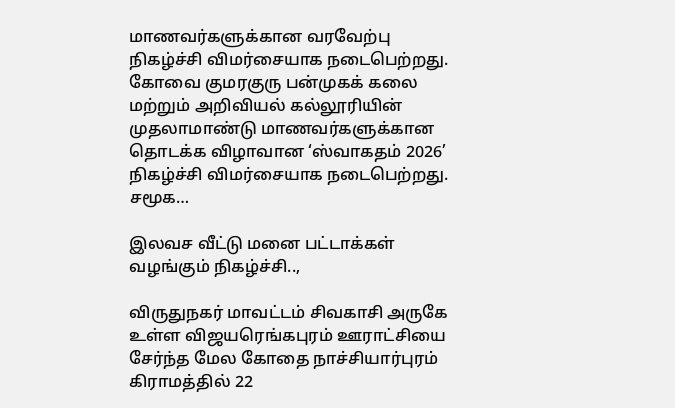மாணவர்களுக்கான வரவேற்பு நிகழ்ச்சி விமர்சையாக நடைபெற்றது. கோவை குமரகுரு பன்முகக் கலை மற்றும் அறிவியல் கல்லூரியின் முதலாமாண்டு மாணவர்களுக்கான தொடக்க விழாவான ‘ஸ்வாகதம் 2026’ நிகழ்ச்சி விமர்சையாக நடைபெற்றது. சமூக…

இலவச வீட்டு மனை பட்டாக்கள் வழங்கும் நிகழ்ச்சி..,

விருதுநகர் மாவட்டம் சிவகாசி அருகே உள்ள விஜயரெங்கபுரம் ஊராட்சியை சேர்ந்த மேல கோதை நாச்சியார்புரம் கிராமத்தில் 22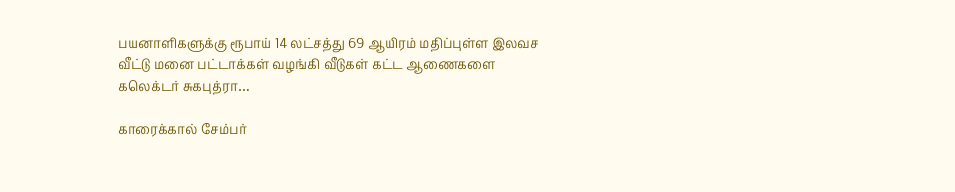பயனாளிகளுக்கு ரூபாய் 14 லட்சத்து 69 ஆயிரம் மதிப்புள்ள இலவச வீட்டு மனை பட்டாக்கள் வழங்கி வீடுகள் கட்ட ஆணைகளை கலெக்டர் சுகபுத்ரா…

காரைக்கால் சேம்பர்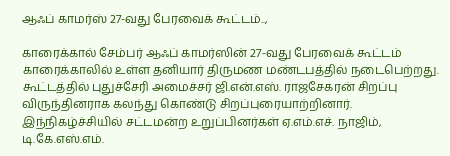ஆஃப் காமர்ஸ் 27-வது பேரவைக் கூட்டம்..,

காரைக்கால் சேம்பர் ஆஃப் காமர்ஸின் 27-வது பேரவைக் கூட்டம் காரைக்காலில் உள்ள தனியார் திருமண மண்டபத்தில் நடைபெற்றது. கூட்டத்தில் புதுச்சேரி அமைச்சர் ஜி.என்.எஸ். ராஜசேகரன் சிறப்பு விருந்தினராக கலந்து கொண்டு சிறப்புரையாற்றினார். இந்நிகழ்ச்சியில் சட்டமன்ற உறுப்பினர்கள் ஏ.எம்.எச். நாஜிம், டி.கே.எஸ்.எம்.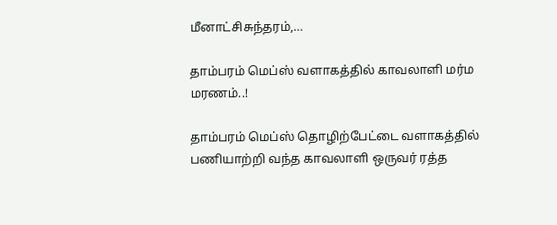மீனாட்சிசுந்தரம்,…

தாம்பரம் மெப்ஸ் வளாகத்தில் காவலாளி மர்ம மரணம்..!

தாம்பரம் மெப்ஸ் தொழிற்பேட்டை வளாகத்தில் பணியாற்றி வந்த காவலாளி ஒருவர் ரத்த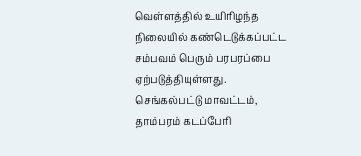வெள்ளத்தில் உயிரிழந்த நிலையில் கண்டெடுக்கப்பட்ட சம்பவம் பெரும் பரபரப்பை ஏற்படுத்தியுள்ளது. செங்கல்பட்டு மாவட்டம், தாம்பரம் கடப்பேரி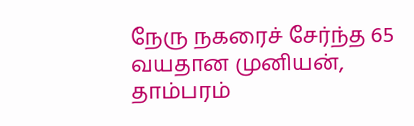நேரு நகரைச் சேர்ந்த 65 வயதான முனியன், தாம்பரம்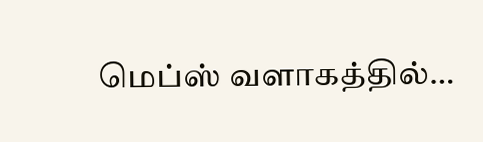மெப்ஸ் வளாகத்தில்…